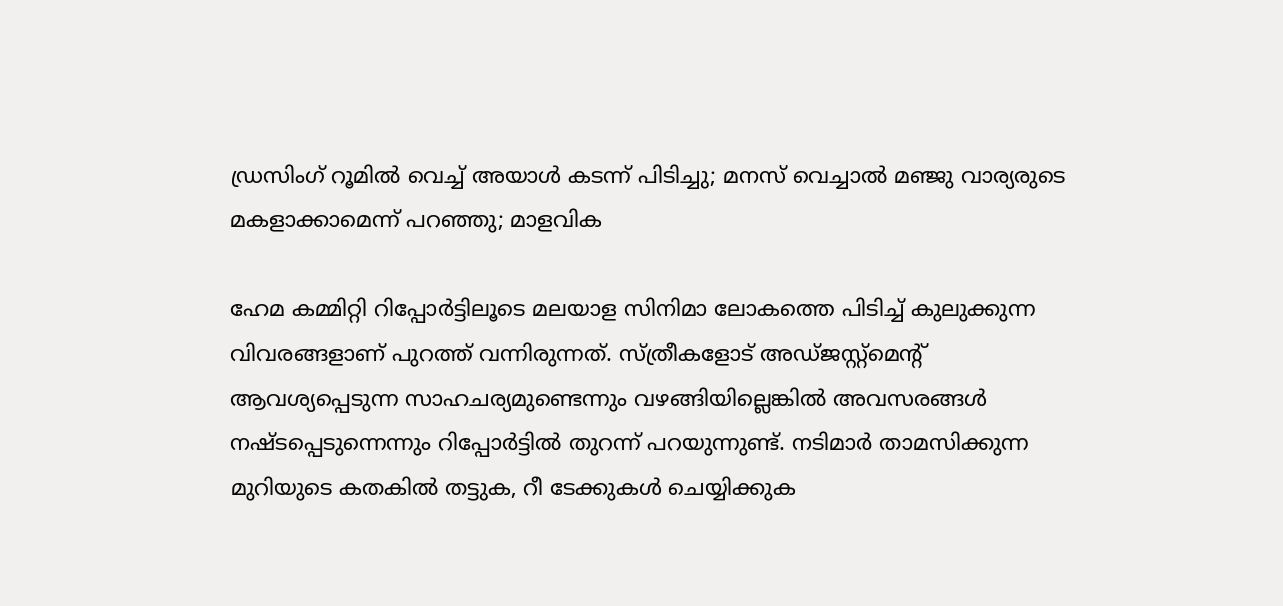ഡ്രസിംഗ് റൂമിൽ വെച്ച് അയാൾ കടന്ന് പിടിച്ചു; മനസ് വെച്ചാൽ മഞ്ജു വാര്യരുടെ മകളാക്കാമെന്ന് പറഞ്ഞു; മാളവിക

ഹേമ കമ്മിറ്റി റിപ്പോർട്ടിലൂടെ മലയാള സിനിമാ ലോകത്തെ പിടിച്ച് കുലുക്കുന്ന വിവരങ്ങളാണ് പുറത്ത് വന്നിരുന്നത്. സ്ത്രീകളോട് അഡ്ജസ്റ്റ്മെന്റ് ആവശ്യപ്പെടുന്ന സാഹചര്യമുണ്ടെന്നും വഴങ്ങിയില്ലെങ്കിൽ അവസരങ്ങൾ നഷ്ടപ്പെടുന്നെന്നും റിപ്പോർട്ടിൽ തുറന്ന് പറയുന്നുണ്ട്. നടിമാർ താമസിക്കുന്ന മുറിയുടെ കതകിൽ ത‌ട്ടുക, റീ ടേക്കുകൾ ചെയ്യിക്കുക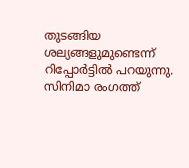തു‌ടങ്ങിയ ശല്യങ്ങളുമുണ്ടെന്ന് റിപ്പോർട്ടിൽ പറയുന്നു. സിനിമാ രംഗത്ത്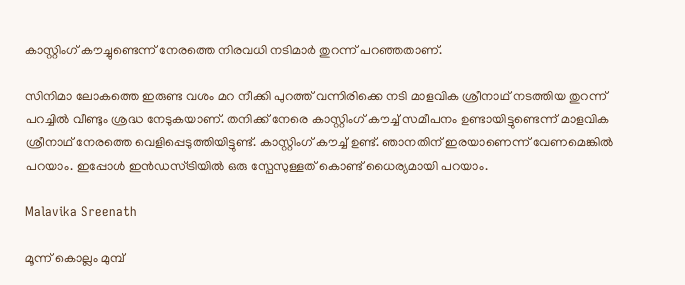കാസ്റ്റിംഗ് കൗച്ചുണ്ടെന്ന് നേരത്തെ നിരവധി ന‌ടിമാർ തുറന്ന് പറഞ്ഞതാണ്.

സിനിമാ ലോകത്തെ ഇരുണ്ട വശം മറ നീക്കി പുറത്ത് വന്നിരിക്കെ നടി മാളവിക ശ്രീനാഥ് നടത്തിയ തുറന്ന് പറച്ചിൽ വീണ്ടും ശ്രദ്ധ നേ‌ടുകയാണ്. തനിക്ക് നേരെ കാസ്റ്റിംഗ് കൗച്ച് സമീപനം ഉണ്ടായിട്ടുണ്ടെന്ന് മാളവിക ശ്രീനാഥ് നേരത്തെ വെളിപ്പെടുത്തിയിട്ടുണ്ട്. കാസ്റ്റിംഗ് കൗച്ച് ഉണ്ട്. ഞാനതിന് ഇരയാണെന്ന് വേണമെങ്കിൽ പറയാം. ഇപ്പോൾ ഇൻഡസ്ട്രിയിൽ ഒരു സ്പേസുള്ളത് കൊണ്ട് ധൈര്യമായി പറയാം.

Malavika Sreenath

മൂന്ന് കൊല്ലം മുമ്പ്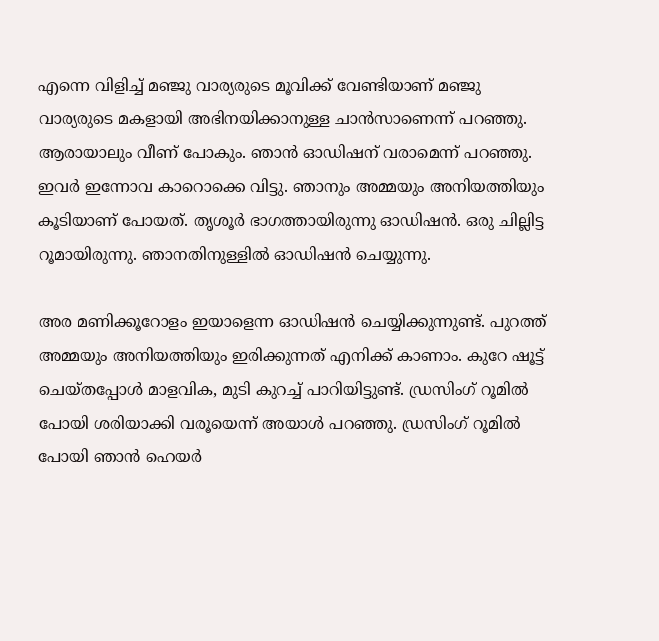എന്നെ വിളിച്ച് മഞ്ജു വാര്യരുടെ മൂവിക്ക് വേണ്ടിയാണ് മഞ്ജു വാര്യരുടെ മകളായി അഭിനയിക്കാനുള്ള ചാൻസാണെന്ന് പറഞ്ഞു. ആരായാലും വീണ് പോകും. ഞാൻ ഓഡിഷന് വരാമെന്ന് പറഞ്ഞു. ഇവർ ഇന്നോവ കാറൊക്കെ വിട്ടു. ഞാനും അമ്മയും അനിയത്തിയും കൂടിയാണ് പോയത്. തൃശൂർ ഭാഗത്തായിരുന്നു ഓഡിഷൻ. ഒരു ചില്ലിട്ട റൂമായിരുന്നു. ഞാനതിനുള്ളിൽ ഓഡിഷൻ ചെയ്യുന്നു.

അര മണിക്കൂറോളം ഇയാളെന്ന ഓഡിഷൻ ചെയ്യിക്കുന്നുണ്ട്. പുറത്ത് അമ്മയും അനിയത്തിയും ഇരിക്കുന്നത് എനിക്ക് കാണാം. കുറേ ഷൂട്ട് ചെയ്തപ്പോൾ മാളവിക, മുടി കുറച്ച് പാറിയിട്ടുണ്ട്. ഡ്രസിംഗ് റൂമിൽ പോയി ശരിയാക്കി വരൂയെന്ന് അയാൾ പറഞ്ഞു. ഡ്രസിംഗ് റൂമിൽ പോയി ഞാൻ ഹെയർ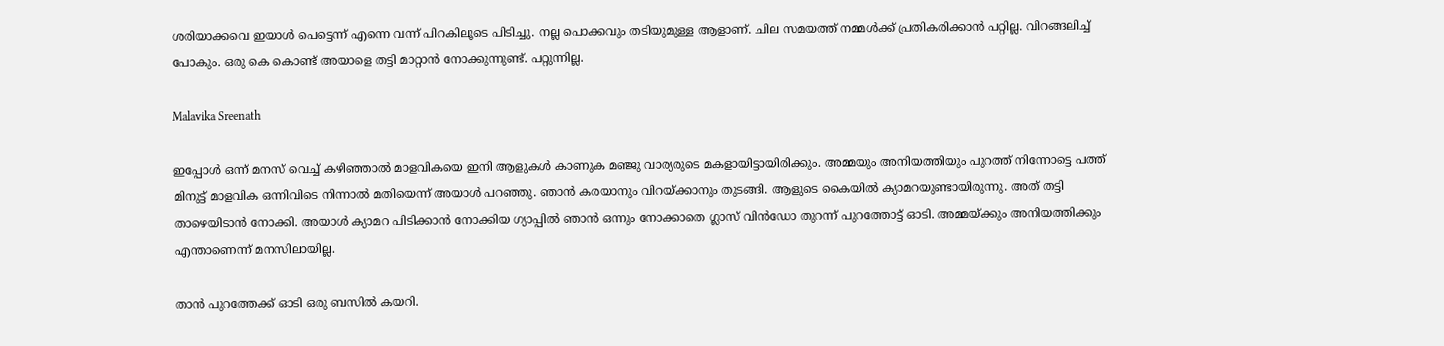ശരിയാക്കവെ ഇയാൾ പെട്ടെന്ന് എന്നെ വന്ന് പിറകിലൂടെ പിടിച്ചു. നല്ല പൊക്കവും തടിയുമുള്ള ആളാണ്. ചില സമയത്ത് നമ്മൾക്ക് പ്രതികരിക്കാൻ പറ്റില്ല. വിറങ്ങലിച്ച് പോകും. ഒരു കെ കൊണ്ട് അയാളെ തട്ടി മാറ്റാൻ നോക്കുന്നുണ്ട്. പറ്റുന്നില്ല.

Malavika Sreenath

ഇപ്പോൾ ഒന്ന് മനസ് വെച്ച് കഴിഞ്ഞാൽ മാളവികയെ ഇനി ആളുകൾ കാണുക മഞ്ജു വാര്യരുടെ മകളായിട്ടായിരിക്കും. അമ്മയും അനിയത്തിയും പുറത്ത് നിന്നോട്ടെ പത്ത് മിനുട്ട് മാളവിക ഒന്നിവിടെ നിന്നാൽ മതിയെന്ന് അയാൾ പറഞ്ഞു. ഞാൻ കരയാനും വിറയ്ക്കാനും തുടങ്ങി. ആളുടെ കൈയിൽ ക്യാമറയുണ്ടായിരുന്നു. അത് തട്ടി താഴെയിടാൻ നോക്കി. അയാൾ ക്യാമറ പിടിക്കാൻ നോക്കിയ ഗ്യാപ്പിൽ ഞാൻ ഒന്നും നോക്കാതെ ഗ്ലാസ് വിൻഡോ തുറന്ന് പുറത്തോട്ട് ഓടി. അമ്മയ്ക്കും അനിയത്തിക്കും എന്താണെന്ന് മനസിലായില്ല.

താൻ പുറത്തേക്ക് ഓടി ഒരു ബസിൽ കയറി.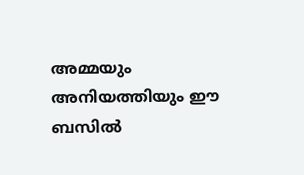അമ്മയും അനിയത്തിയും ഈ ബസിൽ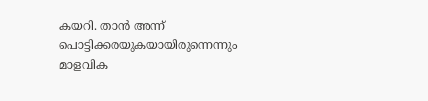കയറി. താൻ അന്ന് പൊട്ടിക്കരയുകയായിരുന്നെന്നും മാളവിക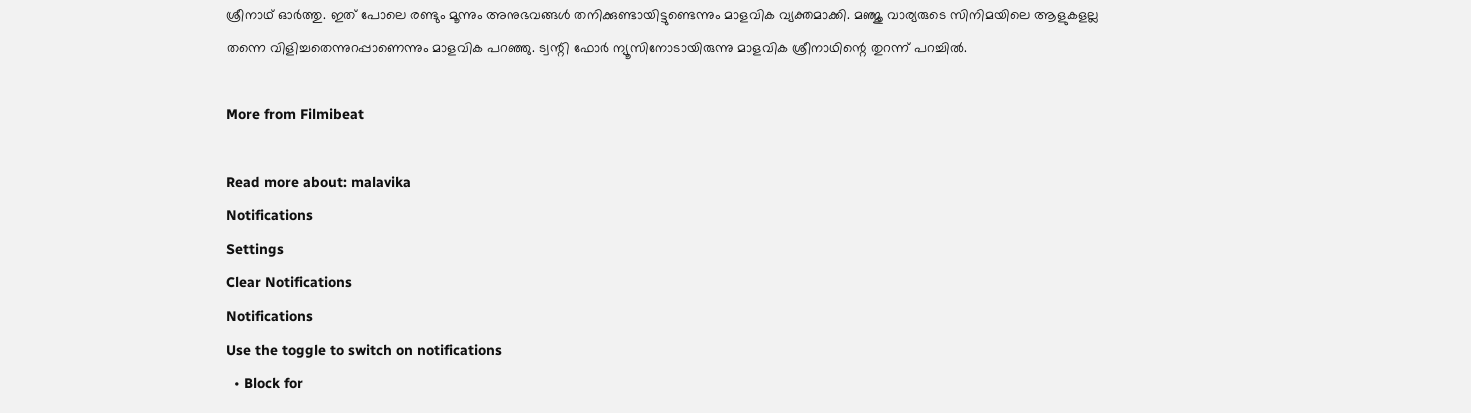ശ്രീനാഥ് ഓർത്തു. ഇത് പോലെ രണ്ടും മൂന്നും അനുഭവങ്ങൾ തനിക്കുണ്ടായിട്ടുണ്ടെന്നും മാളവിക വ്യക്തമാക്കി. മഞ്ജു വാര്യരുടെ സിനിമയിലെ ആളുകളല്ല തന്നെ വിളിച്ചതെന്നുറപ്പാണെന്നും മാളവിക പറഞ്ഞു. ട്വന്റി ഫോർ ന്യൂസിനോടായിരുന്നു മാളവിക ശ്രീനാഥിന്റെ തുറന്ന് പറച്ചിൽ.

More from Filmibeat

Read more about: malavika
Notifications
Settings
Clear Notifications
Notifications
Use the toggle to switch on notifications
  • Block for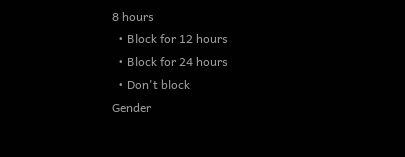8 hours
  • Block for 12 hours
  • Block for 24 hours
  • Don't block
Gender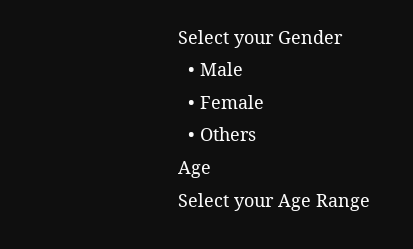Select your Gender
  • Male
  • Female
  • Others
Age
Select your Age Range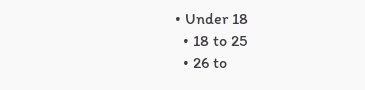• Under 18
  • 18 to 25
  • 26 to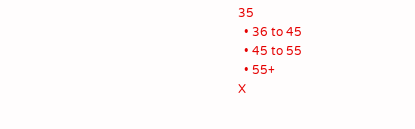35
  • 36 to 45
  • 45 to 55
  • 55+
X